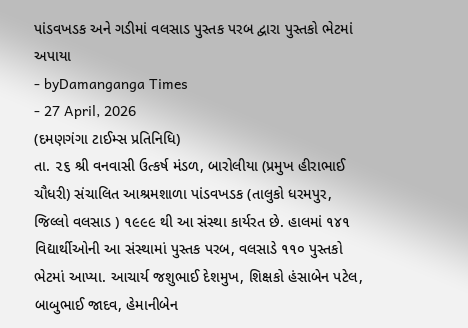પાંડવખડક અને ગડીમાં વલસાડ પુસ્તક પરબ દ્વારા પુસ્તકો ભેટમાં અપાયા
- byDamanganga Times
- 27 April, 2026
(દમણગંગા ટાઈમ્સ પ્રતિનિધિ)
તા. ૨૬ શ્રી વનવાસી ઉત્કર્ષ મંડળ, બારોલીયા (પ્રમુખ હીરાભાઈ ચૌધરી) સંચાલિત આશ્રમશાળા પાંડવખડક (તાલુકો ધરમપુર, જિલ્લો વલસાડ ) ૧૯૯૯ થી આ સંસ્થા કાર્યરત છે. હાલમાં ૧૪૧ વિદ્યાર્થીઓની આ સંસ્થામાં પુસ્તક પરબ, વલસાડે ૧૧૦ પુસ્તકો ભેટમાં આપ્યા. આચાર્ય જશુભાઈ દેશમુખ, શિક્ષકો હંસાબેન પટેલ, બાબુભાઈ જાદવ, હેમાનીબેન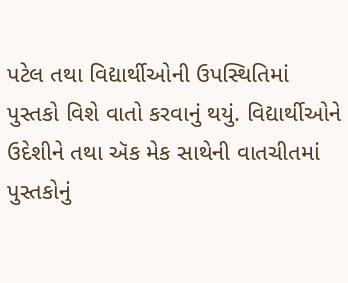પટેલ તથા વિદ્યાર્થીઓની ઉપસ્થિતિમાં પુસ્તકો વિશે વાતો કરવાનું થયું. વિદ્યાર્થીઓને ઉદેશીને તથા ઍક મેક સાથેની વાતચીતમાં પુસ્તકોનું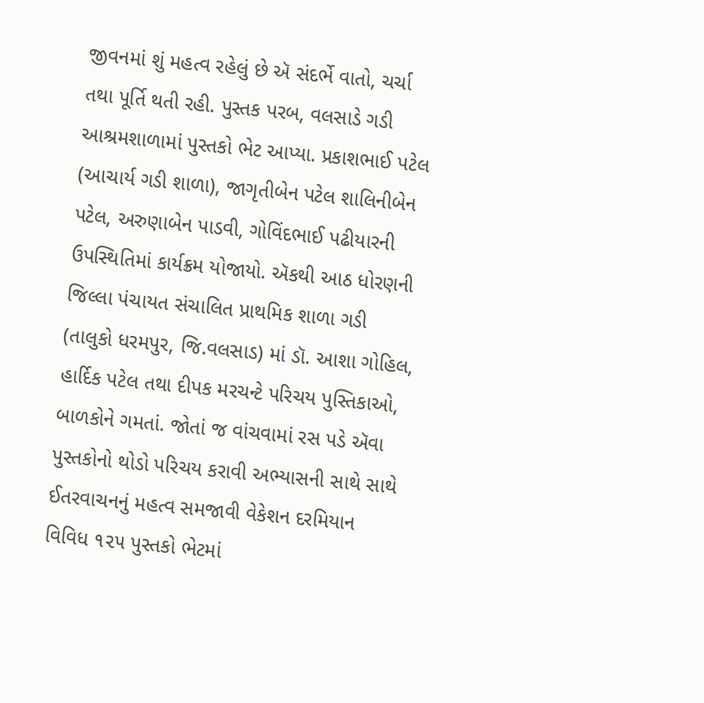જીવનમાં શું મહત્વ રહેલું છે ઍ સંદર્ભે વાતો, ચર્ચા તથા પૂર્તિ થતી રહી. પુસ્તક પરબ, વલસાડે ગડી આશ્રમશાળામાં પુસ્તકો ભેટ આપ્યા. પ્રકાશભાઈ પટેલ (આચાર્ય ગડી શાળા), જાગૃતીબેન પટેલ શાલિનીબેન પટેલ, અરુણાબેન પાડવી, ગોવિંદભાઈ પઢીયારની ઉપસ્થિતિમાં કાર્યક્રમ યોજાયો. ઍકથી આઠ ધોરણની જિલ્લા પંચાયત સંચાલિત પ્રાથમિક શાળા ગડી (તાલુકો ધરમપુર, જિ.વલસાડ) માં ડૉ. આશા ગોહિલ, હાર્દિક પટેલ તથા દીપક મરચન્ટે પરિચય પુસ્તિકાઓ, બાળકોને ગમતાં. જોતાં જ વાંચવામાં રસ પડે ઍવા પુસ્તકોનો થોડો પરિચય કરાવી અભ્યાસની સાથે સાથે ઈતરવાચનનું મહત્વ સમજાવી વેકેશન દરમિયાન વિવિધ ૧૨૫ પુસ્તકો ભેટમાં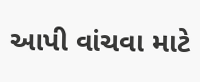આપી વાંચવા માટે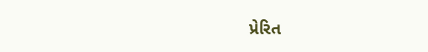પ્રેરિત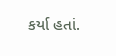કર્યા હતાં.